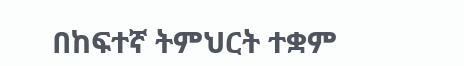በከፍተኛ ትምህርት ተቋም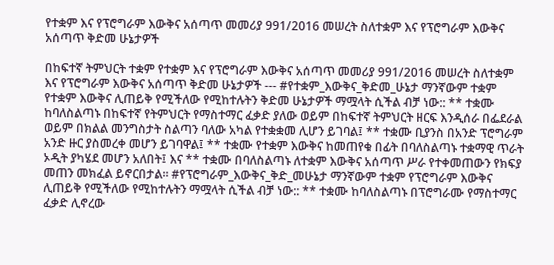የተቋም እና የፕሮግራም እውቅና አሰጣጥ መመሪያ 991/2016 መሠረት ስለተቋም እና የፕሮግራም እውቅና አሰጣጥ ቅድመ ሁኔታዎች

በከፍተኛ ትምህርት ተቋም የተቋም እና የፕሮግራም እውቅና አሰጣጥ መመሪያ 991/2016 መሠረት ስለተቋም እና የፕሮግራም እውቅና አሰጣጥ ቅድመ ሁኔታዎች --- #የተቋም_እውቅና_ቅድመ_ሁኔታ ማንኛውም ተቋም የተቋም እውቅና ሊጠይቅ የሚችለው የሚከተሉትን ቅድመ ሁኔታዎች ማሟላት ሲችል ብቻ ነው:: ** ተቋሙ ከባለስልጣኑ በከፍተኛ የትምህርት የማስተማር ፈቃድ ያለው ወይም በከፍተኛ ትምህርት ዘርፍ እንዲሰራ በፌደራል ወይም በክልል መንግስታት ስልጣን ባለው አካል የተቋቋመ ሊሆን ይገባል፤ ** ተቋሙ ቢያንስ በአንድ ፕሮግራም አንድ ዙር ያስመረቀ መሆን ይገባዋል፤ ** ተቋሙ የተቋም እውቅና ከመጠየቁ በፊት በባለስልጣኑ ተቋማዊ ጥራት ኦዲት ያካሄደ መሆን አለበት፤ እና ** ተቋሙ በባለስልጣኑ ለተቋም እውቅና አሰጣጥ ሥራ የተቀመጠውን የክፍያ መጠን መክፈል ይኖርበታል፡፡ #የፕሮግራም_እውቅና_ቅድ_መሁኔታ ማንኛውም ተቋም የፕሮግራም እውቅና ሊጠይቅ የሚችለው የሚከተሉትን ማሟላት ሲችል ብቻ ነው:: ** ተቋሙ ከባለስልጣኑ በፕሮግራሙ የማስተማር ፈቃድ ሊኖረው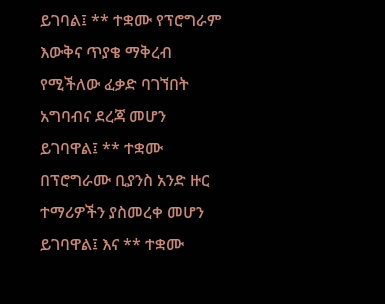ይገባል፤ ** ተቋሙ የፕሮግራም እውቅና ጥያቄ ማቅረብ የሚችለው ፈቃድ ባገኘበት አግባብና ደረጃ መሆን ይገባዋል፤ ** ተቋሙ በፕሮግራሙ ቢያንስ አንድ ዙር ተማሪዎችን ያስመረቀ መሆን ይገባዋል፤ እና ** ተቋሙ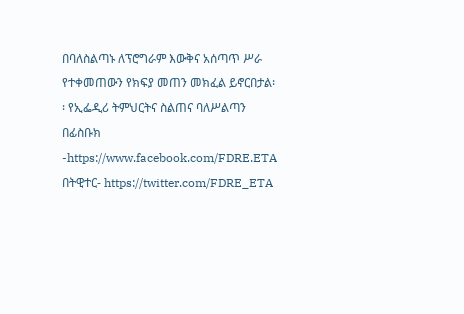በባለስልጣኑ ለፕሮግራም እውቅና አሰጣጥ ሥራ የተቀመጠውን የክፍያ መጠን መክፈል ይኖርበታል፡፡ የኢፌዲሪ ትምህርትና ስልጠና ባለሥልጣን በፊስቡክ -https://www.facebook.com/FDRE.ETA በትዊተር- https://twitter.com/FDRE_ETA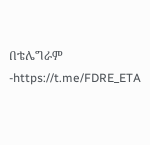በቴሌግራም -https://t.me/FDRE_ETA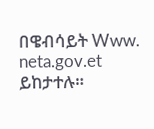በዌብሳይት Www. neta.gov.et ይከታተሉ።